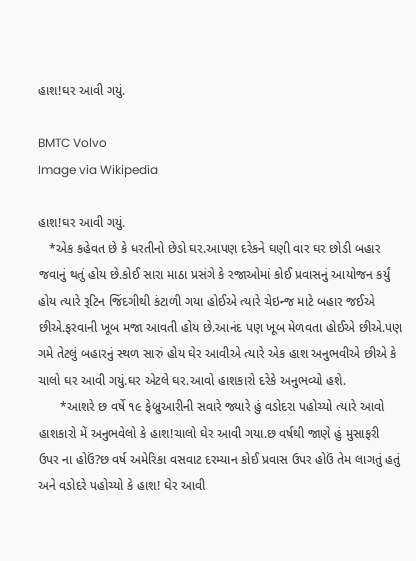હાશ!ઘર આવી ગયું.

BMTC Volvo
Image via Wikipedia

હાશ!ઘર આવી ગયું.
   *એક કહેવત છે કે ધરતીનો છેડો ઘર.આપણ દરેકને ઘણી વાર ઘર છોડી બહાર જવાનું થતું હોય છે.કોઈ સારા માઠા પ્રસંગે કે રજાઓમાં કોઈ પ્રવાસનું આયોજન કર્યું હોય ત્યારે રૂટિન જિંદગીથી કંટાળી ગયા હોઈએ ત્યારે ચેઇન્જ માટે બહાર જઈએ છીએ.ફરવાની ખૂબ મજા આવતી હોય છે.આનંદ પણ ખૂબ મેળવતા હોઈએ છીએ.પણ ગમે તેટલું બહારનું સ્થળ સારું હોય ઘેર આવીએ ત્યારે એક હાશ અનુભવીએ છીએ કે ચાલો ઘર આવી ગયું.ઘર એટલે ઘર.આવો હાશકારો દરેકે અનુભવ્યો હશે.
      *આશરે છ વર્ષે ૧૯ ફેબ્રુઆરીની સવારે જ્યારે હું વડોદરા પહોચ્યો ત્યારે આવો હાશકારો મેં અનુભવેલો કે હાશ!ચાલો ઘેર આવી ગયા.છ વર્ષથી જાણે હું મુસાફરી ઉપર ના હોઉં?છ વર્ષ અમેરિકા વસવાટ દરમ્યાન કોઈ પ્રવાસ ઉપર હોઉં તેમ લાગતું હતું અને વડોદરે પહોચ્યો કે હાશ! ઘેર આવી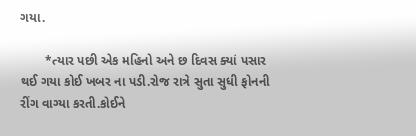ગયા.

       *ત્યાર પછી એક મહિનો અને છ દિવસ ક્યાં પસાર થઈ ગયા કોઈ ખબર ના પડી.રોજ રાત્રે સુતા સુધી ફોનની રીંગ વાગ્યા કરતી.કોઈને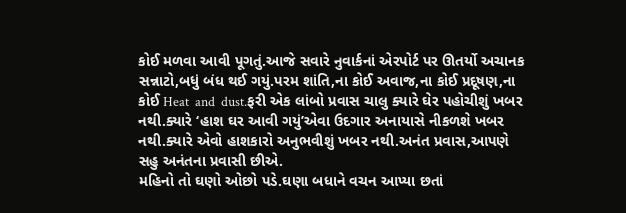કોઈ મળવા આવી પૂગતું.આજે સવારે નુવાર્કનાં એરપોર્ટ પર ઊતર્યો અચાનક સન્નાટો,બધું બંધ થઈ ગયું.પરમ શાંતિ,ના કોઈ અવાજ,ના કોઈ પ્રદૂષણ,ના કોઈ Heat  and  dust.ફરી એક લાંબો પ્રવાસ ચાલુ ક્યારે ઘેર પહોચીશું ખબર નથી.ક્યારે ‘હાશ ઘર આવી ગયું’એવા ઉદગાર અનાયાસે નીકળશે ખબર નથી.ક્યારે એવો હાશકારો અનુભવીશું ખબર નથી.અનંત પ્રવાસ,આપણે સહુ અનંતના પ્રવાસી છીએ.
મહિનો તો ઘણો ઓછો પડે.ઘણા બધાને વચન આપ્યા છતાં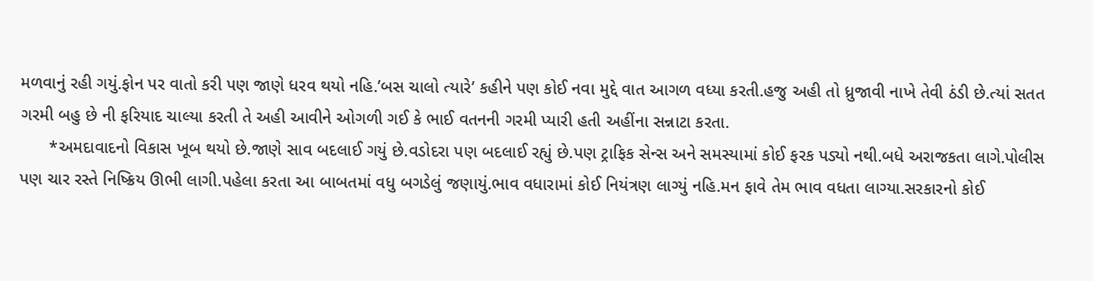મળવાનું રહી ગયું.ફોન પર વાતો કરી પણ જાણે ધરવ થયો નહિ.’બસ ચાલો ત્યારે’ કહીને પણ કોઈ નવા મુદ્દે વાત આગળ વધ્યા કરતી.હજુ અહી તો ધ્રુજાવી નાખે તેવી ઠંડી છે.ત્યાં સતત ગરમી બહુ છે ની ફરિયાદ ચાલ્યા કરતી તે અહી આવીને ઓગળી ગઈ કે ભાઈ વતનની ગરમી પ્યારી હતી અહીંના સન્નાટા કરતા.
      *અમદાવાદનો વિકાસ ખૂબ થયો છે.જાણે સાવ બદલાઈ ગયું છે.વડોદરા પણ બદલાઈ રહ્યું છે.પણ ટ્રાફિક સેન્સ અને સમસ્યામાં કોઈ ફરક પડ્યો નથી.બધે અરાજકતા લાગે.પોલીસ પણ ચાર રસ્તે નિષ્ક્રિય ઊભી લાગી.પહેલા કરતા આ બાબતમાં વધુ બગડેલું જણાયું.ભાવ વધારામાં કોઈ નિયંત્રણ લાગ્યું નહિ.મન ફાવે તેમ ભાવ વધતા લાગ્યા.સરકારનો કોઈ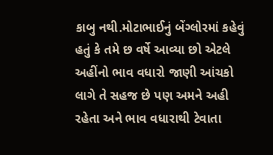કાબુ નથી.મોટાભાઈનું બેંગ્લોરમાં કહેવું હતું કે તમે છ વર્ષે આવ્યા છો એટલે અહીંનો ભાવ વધારો જાણી આંચકો લાગે તે સહજ છે પણ અમને અહી રહેતા અને ભાવ વધારાથી ટેવાતા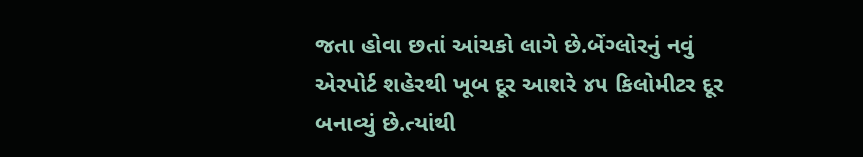જતા હોવા છતાં આંચકો લાગે છે.બેંગ્લોરનું નવું એરપોર્ટ શહેરથી ખૂબ દૂર આશરે ૪૫ કિલોમીટર દૂર બનાવ્યું છે.ત્યાંથી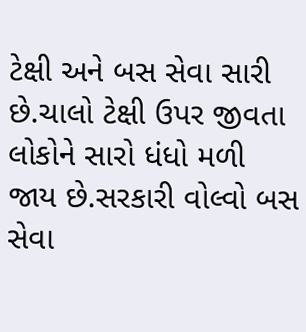ટેક્ષી અને બસ સેવા સારી છે.ચાલો ટેક્ષી ઉપર જીવતા લોકોને સારો ધંધો મળી જાય છે.સરકારી વોલ્વો બસ સેવા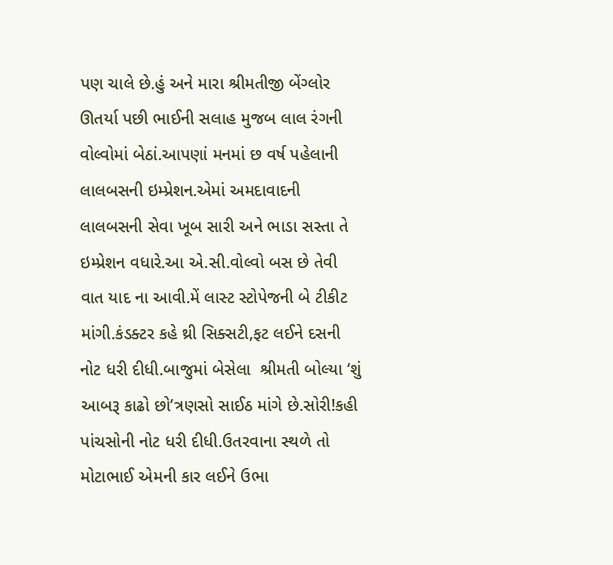પણ ચાલે છે.હું અને મારા શ્રીમતીજી બેંગ્લોર ઊતર્યા પછી ભાઈની સલાહ મુજબ લાલ રંગની વોલ્વોમાં બેઠાં.આપણાં મનમાં છ વર્ષ પહેલાની લાલબસની ઇમ્પ્રેશન.એમાં અમદાવાદની લાલબસની સેવા ખૂબ સારી અને ભાડા સસ્તા તે ઇમ્પ્રેશન વધારે.આ એ.સી.વોલ્વો બસ છે તેવી વાત યાદ ના આવી.મેં લાસ્ટ સ્ટોપેજની બે ટીકીટ માંગી.કંડક્ટર કહે થ્રી સિક્સટી,ફટ લઈને દસની નોટ ધરી દીધી.બાજુમાં બેસેલા  શ્રીમતી બોલ્યા ‘શું આબરૂ કાઢો છો’ત્રણસો સાઈઠ માંગે છે.સોરી!કહી પાંચસોની નોટ ધરી દીધી.ઉતરવાના સ્થળે તો મોટાભાઈ એમની કાર લઈને ઉભા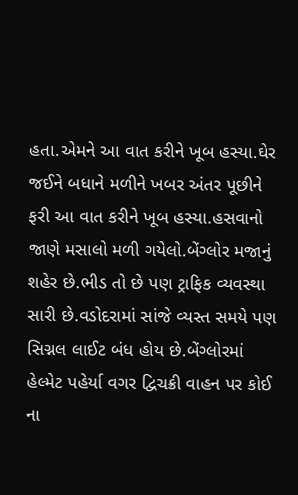હતા.એમને આ વાત કરીને ખૂબ હસ્યા.ઘેર જઈને બધાને મળીને ખબર અંતર પૂછીને ફરી આ વાત કરીને ખૂબ હસ્યા.હસવાનો જાણે મસાલો મળી ગયેલો.બેંગ્લોર મજાનું શહેર છે.ભીડ તો છે પણ ટ્રાફિક વ્યવસ્થા સારી છે.વડોદરામાં સાંજે વ્યસ્ત સમયે પણ સિગ્નલ લાઈટ બંધ હોય છે.બેંગ્લોરમાં હેલ્મેટ પહેર્યા વગર દ્વિચક્રી વાહન પર કોઈ ના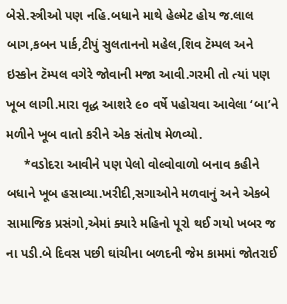બેસે.સ્ત્રીઓ પણ નહિ.બધાને માથે હેલ્મેટ હોય જ.લાલ બાગ,કબન પાર્ક,ટીપું સુલતાનનો મહેલ,શિવ ટૅમ્પલ અને ઇસ્કોન ટૅમ્પલ વગેરે જોવાની મજા આવી.ગરમી તો ત્યાં પણ ખૂબ લાગી.મારા વૃદ્ધ આશરે ૯૦ વર્ષે પહોચવા આવેલા ‘બા’ને મળીને ખૂબ વાતો કરીને એક સંતોષ મેળવ્યો.
     *વડોદરા આવીને પણ પેલો વોલ્વોવાળો બનાવ કહીને બધાને ખૂબ હસાવ્યા.ખરીદી,સગાઓને મળવાનું અને એકબે સામાજિક પ્રસંગો,એમાં ક્યારે મહિનો પૂરો થઈ ગયો ખબર જ ના પડી.બે દિવસ પછી ઘાંચીના બળદની જેમ કામમાં જોતરાઈ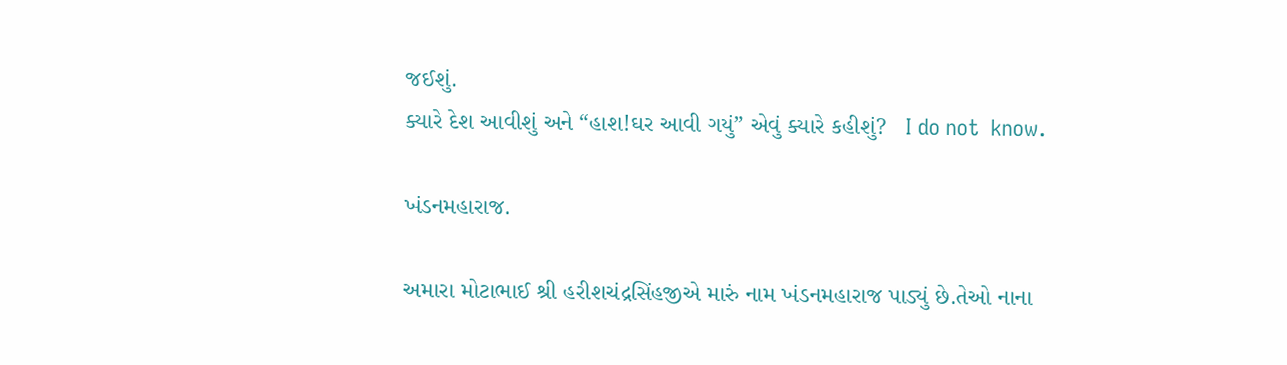જઈશું.
ક્યારે દેશ આવીશું અને “હાશ!ઘર આવી ગયું” એવું ક્યારે કહીશું?   I do not  know.

ખંડનમહારાજ.

અમારા મોટાભાઈ શ્રી હરીશચંદ્રસિંહજીએ મારું નામ ખંડનમહારાજ પાડ્યું છે.તેઓ નાના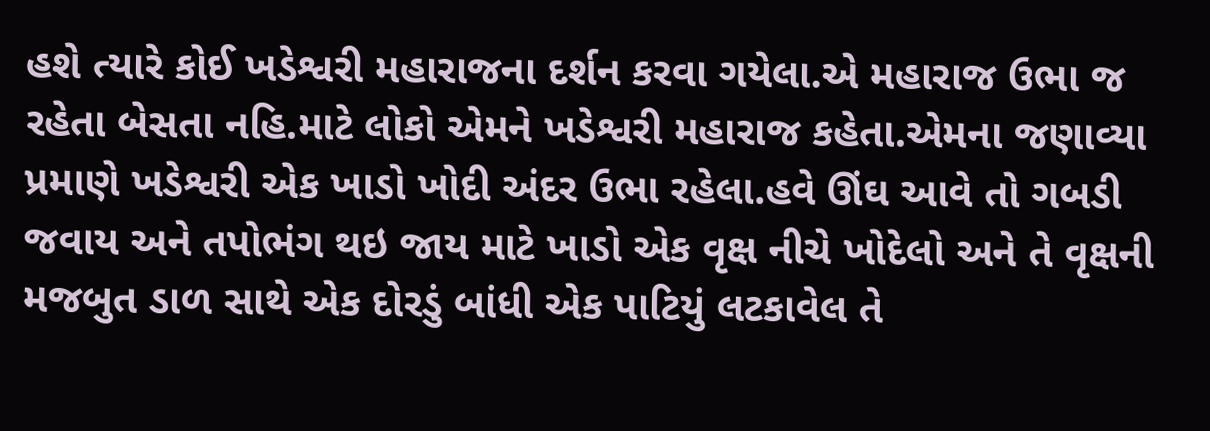હશે ત્યારે કોઈ ખડેશ્વરી મહારાજના દર્શન કરવા ગયેલા.એ મહારાજ ઉભા જ રહેતા બેસતા નહિ.માટે લોકો એમને ખડેશ્વરી મહારાજ કહેતા.એમના જણાવ્યા પ્રમાણે ખડેશ્વરી એક ખાડો ખોદી અંદર ઉભા રહેલા.હવે ઊંઘ આવે તો ગબડી જવાય અને તપોભંગ થઇ જાય માટે ખાડો એક વૃક્ષ નીચે ખોદેલો અને તે વૃક્ષની મજબુત ડાળ સાથે એક દોરડું બાંધી એક પાટિયું લટકાવેલ તે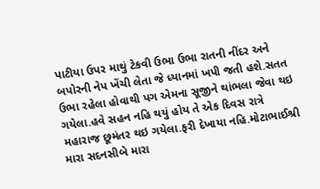પાટીયા ઉપર માથું ટેકવી ઉભા ઉભા રાતની નીંદર અને બપોરની નેપ ખેંચી લેતા જે ધ્યાનમાં ખપી જતી હશે.સતત ઉભા રહેલા હોવાથી પગ એમના સૂજીને થાંભલા જેવા થઇ ગયેલા.હવે સહન નહિ થયું હોય તે એક દિવસ રાત્રે મહારાજ છૂમંતર થઇ ગયેલા.ફરી દેખાયા નહિ.મોટાભાઈશ્રી મારા સદનસીબે મારા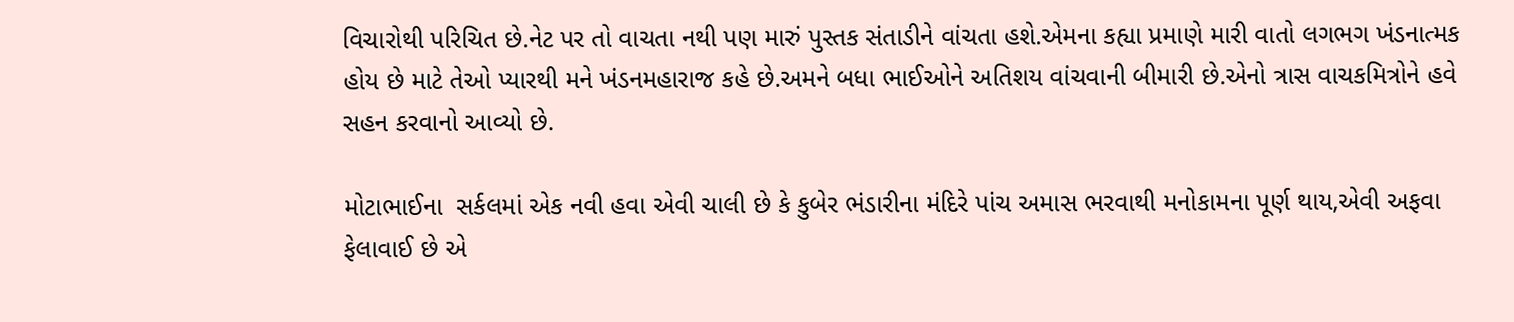વિચારોથી પરિચિત છે.નેટ પર તો વાચતા નથી પણ મારું પુસ્તક સંતાડીને વાંચતા હશે.એમના કહ્યા પ્રમાણે મારી વાતો લગભગ ખંડનાત્મક હોય છે માટે તેઓ પ્યારથી મને ખંડનમહારાજ કહે છે.અમને બધા ભાઈઓને અતિશય વાંચવાની બીમારી છે.એનો ત્રાસ વાચકમિત્રોને હવે સહન કરવાનો આવ્યો છે.

મોટાભાઈના  સર્કલમાં એક નવી હવા એવી ચાલી છે કે કુબેર ભંડારીના મંદિરે પાંચ અમાસ ભરવાથી મનોકામના પૂર્ણ થાય,એવી અફવા ફેલાવાઈ છે એ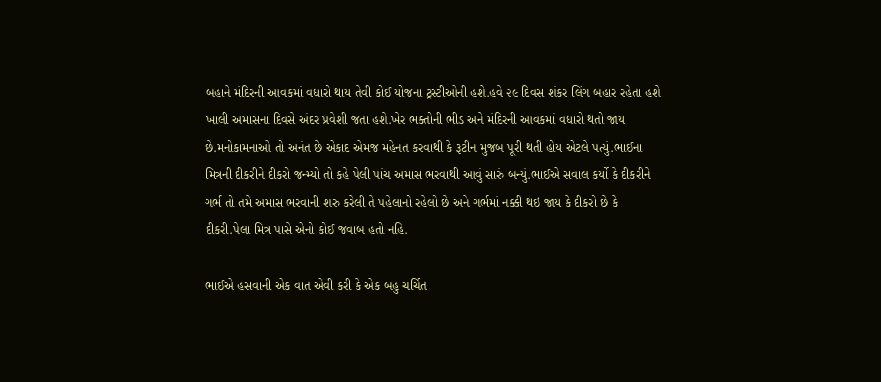બહાને મંદિરની આવકમાં વધારો થાય તેવી કોઈ યોજના ટ્રસ્ટીઓની હશે.હવે ૨૯ દિવસ શંકર લિંગ બહાર રહેતા હશે ખાલી અમાસના દિવસે અંદર પ્રવેશી જતા હશે.ખેર ભક્તોની ભીડ અને મંદિરની આવકમાં વધારો થતો જાય છે.મનોકામનાઓ તો અનંત છે એકાદ એમજ મહેનત કરવાથી કે રૂટીન મુજબ પૂરી થતી હોય એટલે પત્યું.ભાઈના મિત્રની દીકરીને દીકરો જન્મ્યો તો કહે પેલી પાંચ અમાસ ભરવાથી આવું સારું બન્યું.ભાઈએ સવાલ કર્યો કે દીકરીને ગર્ભ તો તમે અમાસ ભરવાની શરુ કરેલી તે પહેલાનો રહેલો છે અને ગર્ભમાં નક્કી થઇ જાય કે દીકરો છે કે દીકરી.પેલા મિત્ર પાસે એનો કોઈ જવાબ હતો નહિ.

ભાઈએ હસવાની એક વાત એવી કરી કે એક બહુ ચર્ચિત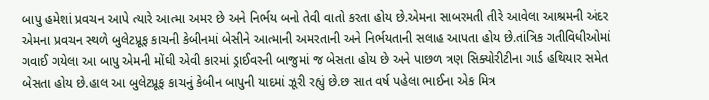બાપુ હમેશાં પ્રવચન આપે ત્યારે આત્મા અમર છે અને નિર્ભય બનો તેવી વાતો કરતા હોય છે.એમના સાબરમતી તીરે આવેલા આશ્રમની અંદર એમના પ્રવચન સ્થળે બુલેટપ્રૂફ કાચની કેબીનમાં બેસીને આત્માની અમરતાની અને નિર્ભયતાની સલાહ આપતા હોય છે.તાંત્રિક ગતીવિધીઓમાં ગવાઈ ગયેલા આ બાપુ એમની મોંઘી એવી કારમાં ડ્રાઈવરની બાજુમાં જ બેસતા હોય છે અને પાછળ ત્રણ સિક્યોરીટીના ગાર્ડ હથિયાર સમેત બેસતા હોય છે.હાલ આ બુલેટપ્રૂફ કાચનું કેબીન બાપુની યાદમાં ઝૂરી રહ્યું છે.છ સાત વર્ષ પહેલા ભાઈના એક મિત્ર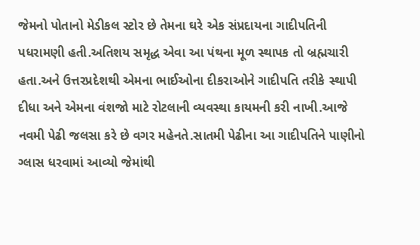જેમનો પોતાનો મેડીકલ સ્ટોર છે તેમના ઘરે એક સંપ્રદાયના ગાદીપતિની પધરામણી હતી.અતિશય સમૃદ્ધ એવા આ પંથના મૂળ સ્થાપક તો બ્રહ્મચારી હતા.અને ઉત્તરપ્રદેશથી એમના ભાઈઓના દીકરાઓને ગાદીપતિ તરીકે સ્થાપી દીધા અને એમના વંશજો માટે રોટલાની વ્યવસ્થા કાયમની કરી નાખી.આજે નવમી પેઢી જલસા કરે છે વગર મહેનતે.સાતમી પેઢીના આ ગાદીપતિને પાણીનો ગ્લાસ ધરવામાં આવ્યો જેમાંથી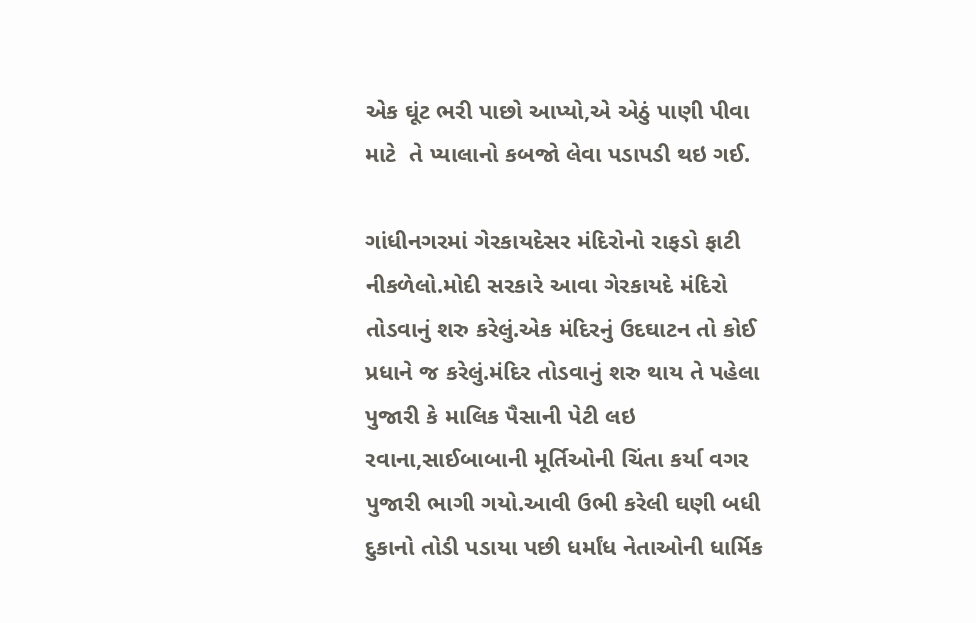એક ઘૂંટ ભરી પાછો આપ્યો,એ એઠું પાણી પીવા માટે  તે પ્યાલાનો કબજો લેવા પડાપડી થઇ ગઈ.

ગાંધીનગરમાં ગેરકાયદેસર મંદિરોનો રાફડો ફાટી નીકળેલો.મોદી સરકારે આવા ગેરકાયદે મંદિરો તોડવાનું શરુ કરેલું.એક મંદિરનું ઉદઘાટન તો કોઈ પ્રધાને જ કરેલું.મંદિર તોડવાનું શરુ થાય તે પહેલા પુજારી કે માલિક પૈસાની પેટી લઇ રવાના,સાઈબાબાની મૂર્તિઓની ચિંતા કર્યા વગર પુજારી ભાગી ગયો.આવી ઉભી કરેલી ઘણી બધી દુકાનો તોડી પડાયા પછી ધર્માંધ નેતાઓની ધાર્મિક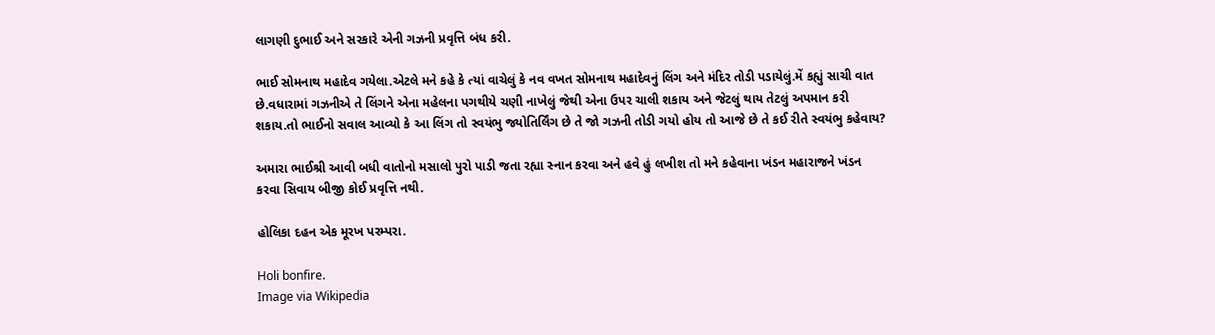લાગણી દુભાઈ અને સરકારે એની ગઝની પ્રવૃત્તિ બંધ કરી.

ભાઈ સોમનાથ મહાદેવ ગયેલા.એટલે મને કહે કે ત્યાં વાચેલું કે નવ વખત સોમનાથ મહાદેવનું લિંગ અને મંદિર તોડી પડાયેલું.મેં કહ્યું સાચી વાત છે.વધારામાં ગઝનીએ તે લિંગને એના મહેલના પગથીયે ચણી નાખેલું જેથી એના ઉપર ચાલી શકાય અને જેટલું થાય તેટલું અપમાન કરી શકાય.તો ભાઈનો સવાલ આવ્યો કે આ લિંગ તો સ્વયંભુ જ્યોતિર્લિંગ છે તે જો ગઝની તોડી ગયો હોય તો આજે છે તે કઈ રીતે સ્વયંભુ કહેવાય?

અમારા ભાઈશ્રી આવી બધી વાતોનો મસાલો પુરો પાડી જતા રહ્યા સ્નાન કરવા અને હવે હું લખીશ તો મને કહેવાના ખંડન મહારાજને ખંડન કરવા સિવાય બીજી કોઈ પ્રવૃત્તિ નથી.

હોલિકા દહન એક મૂરખ પરમ્પરા.

Holi bonfire.
Image via Wikipedia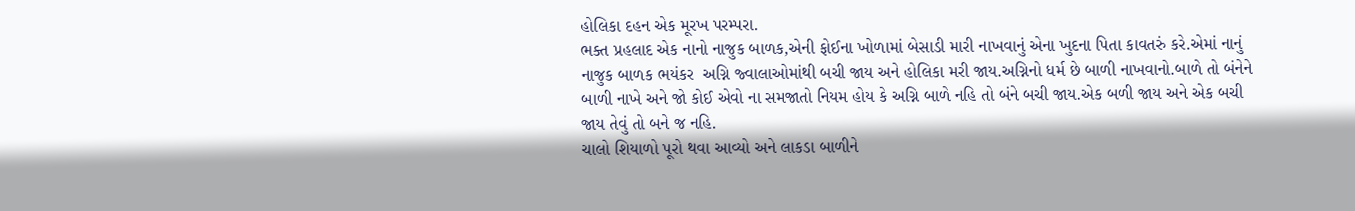હોલિકા દહન એક મૂરખ પરમ્પરા.
ભક્ત પ્રહલાદ એક નાનો નાજુક બાળક,એની ફોઈના ખોળામાં બેસાડી મારી નાખવાનું એના ખુદના પિતા કાવતરું કરે.એમાં નાનું નાજુક બાળક ભયંકર  અગ્નિ જ્વાલાઓમાંથી બચી જાય અને હોલિકા મરી જાય.અગ્નિનો ધર્મ છે બાળી નાખવાનો.બાળે તો બંનેને બાળી નાખે અને જો કોઈ એવો ના સમજાતો નિયમ હોય કે અગ્નિ બાળે નહિ તો બંને બચી જાય.એક બળી જાય અને એક બચી જાય તેવું તો બને જ નહિ.
ચાલો શિયાળો પૂરો થવા આવ્યો અને લાકડા બાળીને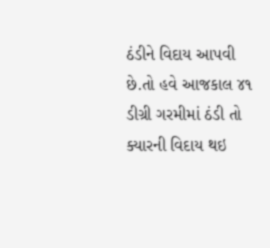ઠંડીને વિદાય આપવી છે.તો હવે આજકાલ ૪૧ ડીગ્રી ગરમીમાં ઠંડી તો ક્યારની વિદાય થઇ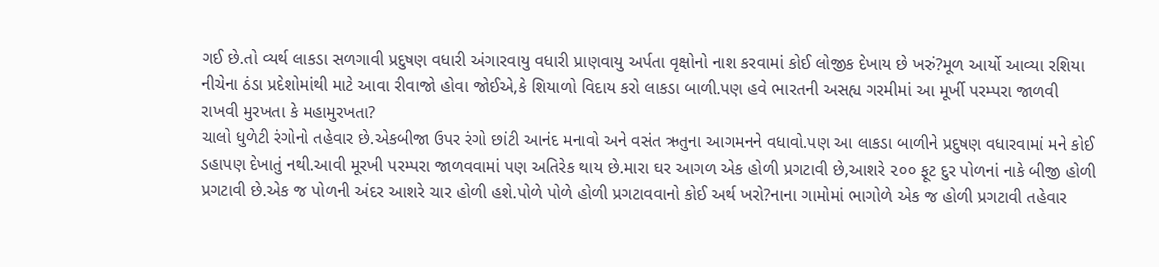ગઈ છે.તો વ્યર્થ લાકડા સળગાવી પ્રદુષણ વધારી અંગારવાયુ વધારી પ્રાણવાયુ અર્પતા વૃક્ષોનો નાશ કરવામાં કોઈ લોજીક દેખાય છે ખરું?મૂળ આર્યો આવ્યા રશિયા નીચેના ઠંડા પ્રદેશોમાંથી માટે આવા રીવાજો હોવા જોઈએ,કે શિયાળો વિદાય કરો લાકડા બાળી.પણ હવે ભારતની અસહ્ય ગરમીમાં આ મૂર્ખી પરમ્પરા જાળવી રાખવી મુરખતા કે મહામુરખતા?
ચાલો ધુળેટી રંગોનો તહેવાર છે.એકબીજા ઉપર રંગો છાંટી આનંદ મનાવો અને વસંત ઋતુના આગમનને વધાવો.પણ આ લાકડા બાળીને પ્રદુષણ વધારવામાં મને કોઈ ડહાપણ દેખાતું નથી.આવી મૂરખી પરમ્પરા જાળવવામાં પણ અતિરેક થાય છે.મારા ઘર આગળ એક હોળી પ્રગટાવી છે,આશરે ૨૦૦ ફૂટ દુર પોળનાં નાકે બીજી હોળી પ્રગટાવી છે.એક જ પોળની અંદર આશરે ચાર હોળી હશે.પોળે પોળે હોળી પ્રગટાવવાનો કોઈ અર્થ ખરો?નાના ગામોમાં ભાગોળે એક જ હોળી પ્રગટાવી તહેવાર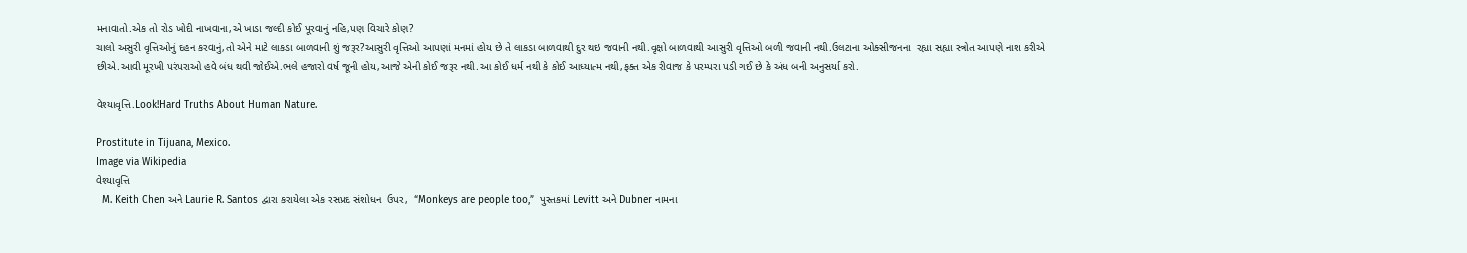મનાવાતો.એક તો રોડ ખોદી નાખવાના,એ ખાડા જલ્દી કોઈ પૂરવાનું નહિ,પણ વિચારે કોણ?
ચાલો અસુરી વૃત્તિઓનું દહન કરવાનું,તો એને માટે લાકડા બાળવાની શું જરૂર?આસુરી વૃત્તિઓ આપણાં મનમાં હોય છે તે લાકડા બાળવાથી દુર થઇ જવાની નથી.વૃક્ષો બાળવાથી આસુરી વૃત્તિઓ બળી જવાની નથી.ઉલટાના ઓક્સીજનના  રહ્યા સહ્યા સ્ત્રોત આપણે નાશ કરીએ છીએ.આવી મૂરખી પરંપરાઓ હવે બંધ થવી જોઈએ.ભલે હજારો વર્ષ જૂની હોય,આજે એની કોઈ જરૂર નથી.આ કોઈ ધર્મ નથી કે કોઈ આધ્યાત્મ નથી,ફક્ત એક રીવાજ કે પરમ્પરા પડી ગઈ છે કે અંધ બની અનુસર્યા કરો.

વેશ્યાવૃત્તિ.Look!Hard Truths About Human Nature.

Prostitute in Tijuana, Mexico.
Image via Wikipedia
વેશ્યાવૃત્તિ
  M. Keith Chen અને Laurie R. Santos દ્વારા કરાયેલા એક રસપ્રદ સંશોધન  ઉપર,  “Monkeys are people too,”  પુસ્તકમાં Levitt અને Dubner નામના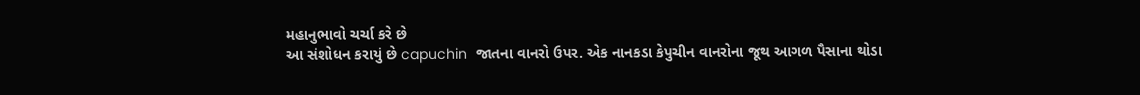મહાનુભાવો ચર્ચા કરે છે
આ સંશોધન કરાયું છે capuchin  જાતના વાનરો ઉપર. એક નાનકડા કેપુચીન વાનરોના જૂથ આગળ પૈસાના થોડા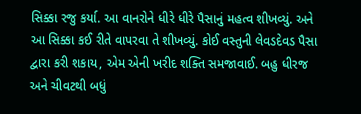સિક્કા રજુ કર્યા. આ વાનરોને ધીરે ધીરે પૈસાનું મહત્વ શીખવ્યું. અને આ સિક્કા કઈ રીતે વાપરવા તે શીખવ્યું. કોઈ વસ્તુની લેવડદેવડ પૈસા દ્વારા કરી શકાય, એમ એની ખરીદ શક્તિ સમજાવાઈ. બહુ ધીરજ અને ચીવટથી બધું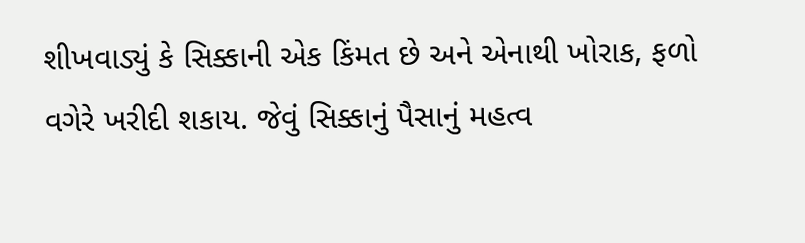શીખવાડ્યું કે સિક્કાની એક કિંમત છે અને એનાથી ખોરાક, ફળો વગેરે ખરીદી શકાય. જેવું સિક્કાનું પૈસાનું મહત્વ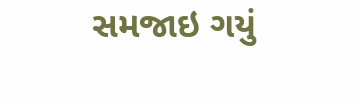સમજાઇ ગયું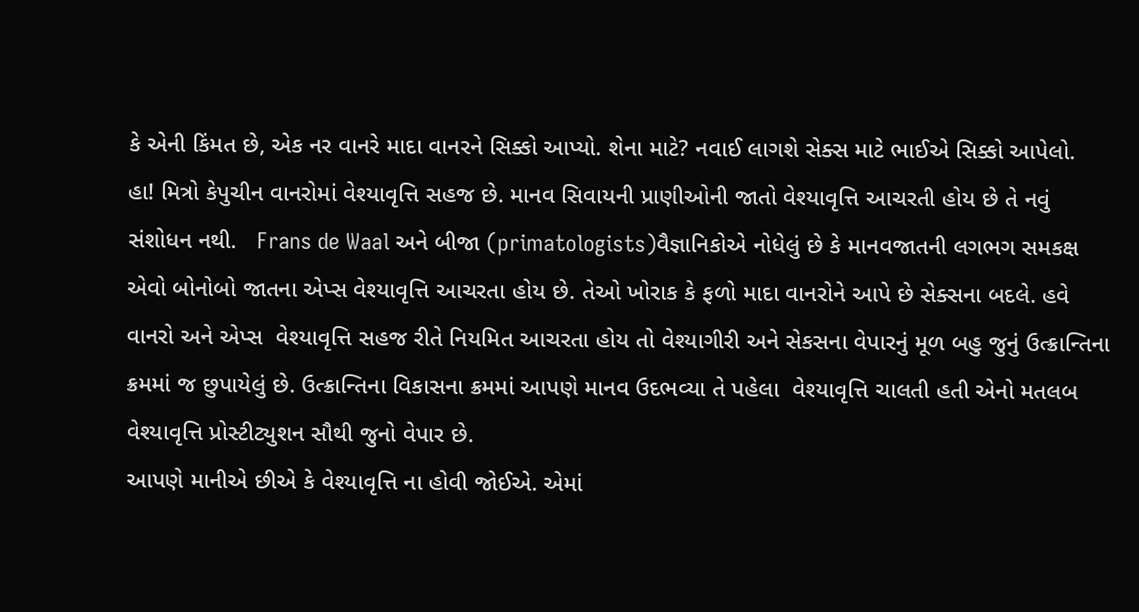કે એની કિંમત છે, એક નર વાનરે માદા વાનરને સિક્કો આપ્યો. શેના માટે? નવાઈ લાગશે સેક્સ માટે ભાઈએ સિક્કો આપેલો.
હા! મિત્રો કેપુચીન વાનરોમાં વેશ્યાવૃત્તિ સહજ છે. માનવ સિવાયની પ્રાણીઓની જાતો વેશ્યાવૃત્તિ આચરતી હોય છે તે નવું સંશોધન નથી.   Frans de Waal અને બીજા (primatologists)વૈજ્ઞાનિકોએ નોધેલું છે કે માનવજાતની લગભગ સમકક્ષ એવો બોનોબો જાતના એપ્સ વેશ્યાવૃત્તિ આચરતા હોય છે. તેઓ ખોરાક કે ફળો માદા વાનરોને આપે છે સેક્સના બદલે. હવે વાનરો અને એપ્સ  વેશ્યાવૃત્તિ સહજ રીતે નિયમિત આચરતા હોય તો વેશ્યાગીરી અને સેકસના વેપારનું મૂળ બહુ જુનું ઉત્ક્રાન્તિના ક્રમમાં જ છુપાયેલું છે. ઉત્ક્રાન્તિના વિકાસના ક્રમમાં આપણે માનવ ઉદભવ્યા તે પહેલા  વેશ્યાવૃત્તિ ચાલતી હતી એનો મતલબ  વેશ્યાવૃત્તિ પ્રોસ્ટીટ્યુશન સૌથી જુનો વેપાર છે.
આપણે માનીએ છીએ કે વેશ્યાવૃત્તિ ના હોવી જોઈએ. એમાં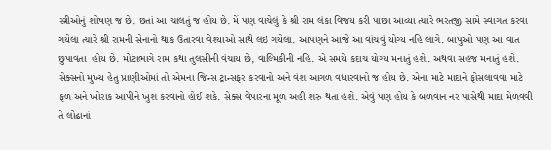સ્ત્રીઓનું શોષણ જ છે. છતાં આ ચાલતું જ હોય છે. મેં પણ વાચેલું કે શ્રી રામ લંકા વિજય કરી પાછા આવ્યા ત્યારે ભરતજી સામે સ્વાગત કરવા ગયેલા ત્યારે શ્રી રામની સેનાનો થાક ઉતારવા વેશ્યાઓ સાથે લઇ ગયેલા. આપણને આજે આ વાંચવું યોગ્ય નહિ લાગે. બાપુઓ પણ આ વાત છુપાવતા  હોય છે. મોટાભાગે રામ કથા તુલસીની વંચાય છે, વાલ્મિકીની નહિ. એ સમયે કદાચ યોગ્ય મનાતું હશે. અથવા સહજ મનાતું હશે.
સેક્સનો મુખ્ય હેતુ પ્રાણીઓમાં તો એમના જિન્સ ટ્રાન્સફર કરવાનો અને વંશ આગળ વધારવાનો જ હોય છે. એના માટે માદાને ફોસલાવવા માટે ફળ અને ખોરાક આપીને ખુશ કરવાનો હોઈ શકે. સેક્સ વેપારના મૂળ અહી શરુ થતા હશે. એવું પણ હોય કે બળવાન નર પાસેથી માદા મેળવવી તે લોઢાનાં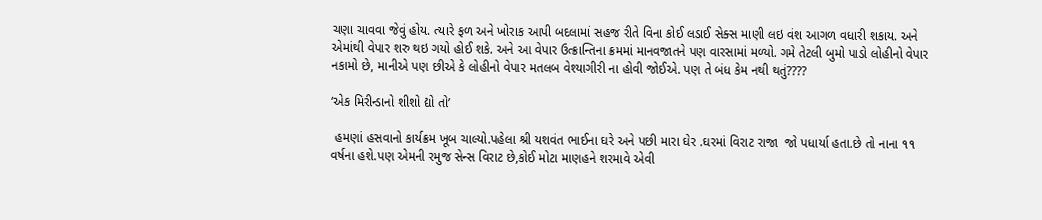ચણા ચાવવા જેવું હોય. ત્યારે ફળ અને ખોરાક આપી બદલામાં સહજ રીતે વિના કોઈ લડાઈ સેક્સ માણી લઇ વંશ આગળ વધારી શકાય. અને એમાંથી વેપાર શરુ થઇ ગયો હોઈ શકે. અને આ વેપાર ઉત્ક્રાન્તિના ક્રમમાં માનવજાતને પણ વારસામાં મળ્યો. ગમે તેટલી બુમો પાડો લોહીનો વેપાર નકામો છે, માનીએ પણ છીએ કે લોહીનો વેપાર મતલબ વેશ્યાગીરી ના હોવી જોઈએ. પણ તે બંધ કેમ નથી થતું????

‘એક મિરીન્ડાનો શીશો દ્યો તો’

 હમણાં હસવાનો કાર્યક્રમ ખૂબ ચાલ્યો.પહેલા શ્રી યશવંત ભાઈના ઘરે અને પછી મારા ઘેર .ઘરમાં વિરાટ રાજા  જો પધાર્યા હતા.છે તો નાના ૧૧ વર્ષના હશે.પણ એમની રમુજ સેન્સ વિરાટ છે,કોઈ મોટા માણહને શરમાવે એવી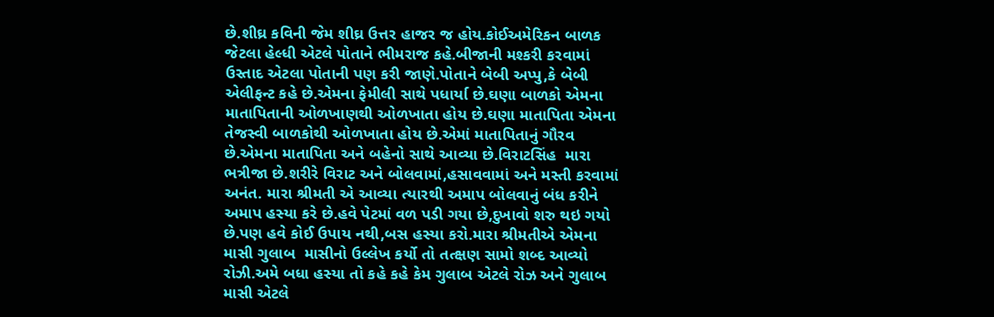છે.શીઘ્ર કવિની જેમ શીઘ્ર ઉત્તર હાજર જ હોય.કોઈઅમેરિકન બાળક જેટલા હેલ્ધી એટલે પોતાને ભીમરાજ કહે.બીજાની મશ્કરી કરવામાં ઉસ્તાદ એટલા પોતાની પણ કરી જાણે.પોતાને બેબી અપ્પુ,કે બેબી એલીફન્ટ કહે છે.એમના ફેમીલી સાથે પધાર્યા છે.ઘણા બાળકો એમના માતાપિતાની ઓળખાણથી ઓળખાતા હોય છે.ઘણા માતાપિતા એમના તેજસ્વી બાળકોથી ઓળખાતા હોય છે.એમાં માતાપિતાનું ગૌરવ છે.એમના માતાપિતા અને બહેનો સાથે આવ્યા છે.વિરાટસિંહ  મારા ભત્રીજા છે.શરીરે વિરાટ અને બોલવામાં,હસાવવામાં અને મસ્તી કરવામાં અનંત. મારા શ્રીમતી એ આવ્યા ત્યારથી અમાપ બોલવાનું બંધ કરીને અમાપ હસ્યા કરે છે.હવે પેટમાં વળ પડી ગયા છે,દુખાવો શરુ થઇ ગયો છે.પણ હવે કોઈ ઉપાય નથી,બસ હસ્યા કરો.મારા શ્રીમતીએ એમના માસી ગુલાબ  માસીનો ઉલ્લેખ કર્યો તો તત્ક્ષણ સામો શબ્દ આવ્યો રોઝી.અમે બધા હસ્યા તો કહે કહે કેમ ગુલાબ એટલે રોઝ અને ગુલાબ માસી એટલે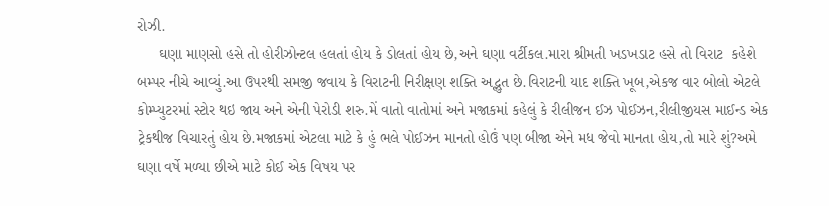રોઝી.
     ઘણા માણસો હસે તો હોરીઝોન્ટલ હલતાં હોય કે ડોલતાં હોય છે,અને ઘણા વર્ટીકલ.મારા શ્રીમતી ખડખડાટ હસે તો વિરાટ  કહેશે બમ્પર નીચે આવ્યું.આ ઉપરથી સમજી જવાય કે વિરાટની નિરીક્ષણ શક્તિ અદ્ભુત છે.વિરાટની યાદ શક્તિ ખૂબ,એકજ વાર બોલો એટલે કોમ્પ્યુટરમાં સ્ટોર થઇ જાય અને એની પેરોડી શરુ.મેં વાતો વાતોમાં અને મજાકમાં કહેલું કે રીલીજન ઈઝ પોઈઝન,રીલીજીયસ માઈન્ડ એક ટ્રેકથીજ વિચારતું હોય છે.મજાકમાં એટલા માટે કે હું ભલે પોઈઝન માનતો હોઉં પણ બીજા એને મધ જેવો માનતા હોય,તો મારે શું?અમે ઘણા વર્ષે મળ્યા છીએ માટે કોઈ એક વિષય પર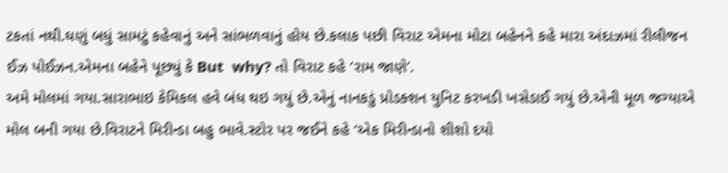ટકતાં નથી.ઘણું બધું સામટું કહેવાનું અને સાંભળવાનું હોય છે.કલાક પછી વિરાટ એમના મોટા બહેનને કહે મારા અંદાઝમાં રીલીજન ઈઝ પોઈઝન.એમના બહેને પૂછ્યું કે But  why? તો વિરાટ કહે ‘રામ જાણે’.
અમે મોલમાં ગયા.સારાભાઇ કેમિકલ હવે બંધ થઇ ગયું છે.એનું નાનકડું પ્રોડક્શન યુનિટ કરખડી ખસેડાઈ ગયું છે.એની મૂળ જગ્યાએ મોલ બની ગયા છે.વિરાટને મિરીન્ડા બહુ ભાવે.સ્ટોર પર જઈને કહે ‘એક મિરીન્ડાનો શીશો દયો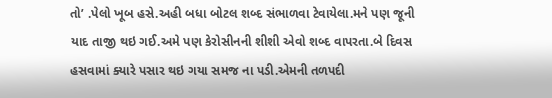તો’ .પેલો ખૂબ હસે.અહી બધા બોટલ શબ્દ સંભાળવા ટેવાયેલા.મને પણ જૂની યાદ તાજી થઇ ગઈ.અમે પણ કેરોસીનની શીશી એવો શબ્દ વાપરતા.બે દિવસ હસવામાં ક્યારે પસાર થઇ ગયા સમજ ના પડી.એમની તળપદી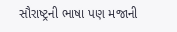સૌરાષ્ટ્રની ભાષા પણ મજાની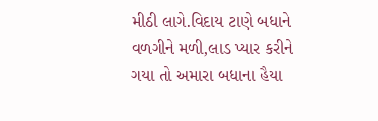મીઠી લાગે.વિદાય ટાણે બધાને વળગીને મળી,લાડ પ્યાર કરીને ગયા તો અમારા બધાના હૈયા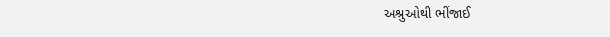અશ્રુઓથી ભીંજાઈ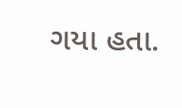ગયા હતા.